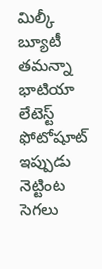మిల్కీ బ్యూటీ తమన్నా భాటియా లేటెస్ట్ ఫోటోషూట్ ఇప్పుడు నెట్టింట సెగలు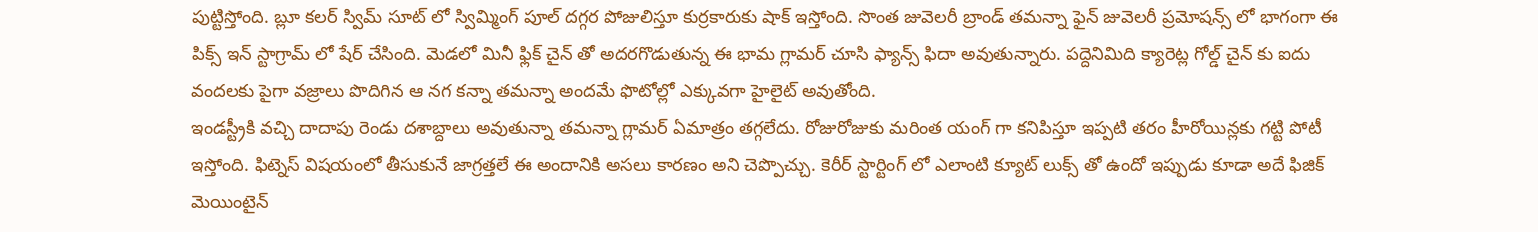పుట్టిస్తోంది. బ్లూ కలర్ స్విమ్ సూట్ లో స్విమ్మింగ్ పూల్ దగ్గర పోజులిస్తూ కుర్రకారుకు షాక్ ఇస్తోంది. సొంత జువెలరీ బ్రాండ్ తమన్నా ఫైన్ జువెలరీ ప్రమోషన్స్ లో భాగంగా ఈ పిక్స్ ఇన్ స్టాగ్రామ్ లో షేర్ చేసింది. మెడలో మినీ ఫ్లిక్ చైన్ తో అదరగొడుతున్న ఈ భామ గ్లామర్ చూసి ఫ్యాన్స్ ఫిదా అవుతున్నారు. పద్దెనిమిది క్యారెట్ల గోల్డ్ చైన్ కు ఐదు వందలకు పైగా వజ్రాలు పొదిగిన ఆ నగ కన్నా తమన్నా అందమే ఫొటోల్లో ఎక్కువగా హైలైట్ అవుతోంది.
ఇండస్ట్రీకి వచ్చి దాదాపు రెండు దశాబ్దాలు అవుతున్నా తమన్నా గ్లామర్ ఏమాత్రం తగ్గలేదు. రోజురోజుకు మరింత యంగ్ గా కనిపిస్తూ ఇప్పటి తరం హీరోయిన్లకు గట్టి పోటీ ఇస్తోంది. ఫిట్నెస్ విషయంలో తీసుకునే జాగ్రత్తలే ఈ అందానికి అసలు కారణం అని చెప్పొచ్చు. కెరీర్ స్టార్టింగ్ లో ఎలాంటి క్యూట్ లుక్స్ తో ఉందో ఇప్పుడు కూడా అదే ఫిజిక్ మెయింటైన్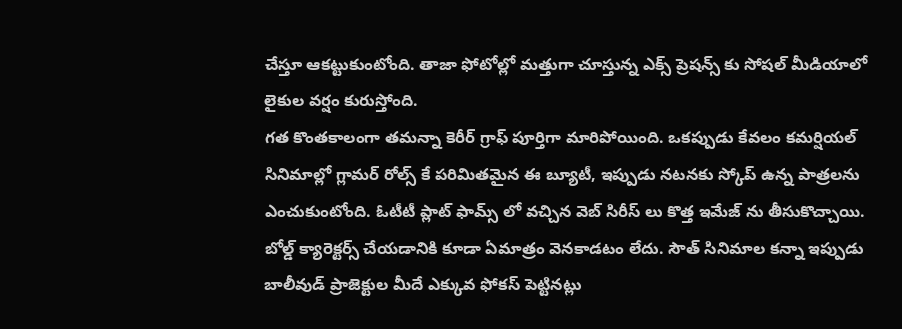చేస్తూ ఆకట్టుకుంటోంది. తాజా ఫోటోల్లో మత్తుగా చూస్తున్న ఎక్స్ ప్రెషన్స్ కు సోషల్ మీడియాలో లైకుల వర్షం కురుస్తోంది.
గత కొంతకాలంగా తమన్నా కెరీర్ గ్రాఫ్ పూర్తిగా మారిపోయింది. ఒకప్పుడు కేవలం కమర్షియల్ సినిమాల్లో గ్లామర్ రోల్స్ కే పరిమితమైన ఈ బ్యూటీ, ఇప్పుడు నటనకు స్కోప్ ఉన్న పాత్రలను ఎంచుకుంటోంది. ఓటీటీ ప్లాట్ ఫామ్స్ లో వచ్చిన వెబ్ సిరీస్ లు కొత్త ఇమేజ్ ను తీసుకొచ్చాయి. బోల్డ్ క్యారెక్టర్స్ చేయడానికి కూడా ఏమాత్రం వెనకాడటం లేదు. సౌత్ సినిమాల కన్నా ఇప్పుడు బాలీవుడ్ ప్రాజెక్టుల మీదే ఎక్కువ ఫోకస్ పెట్టినట్లు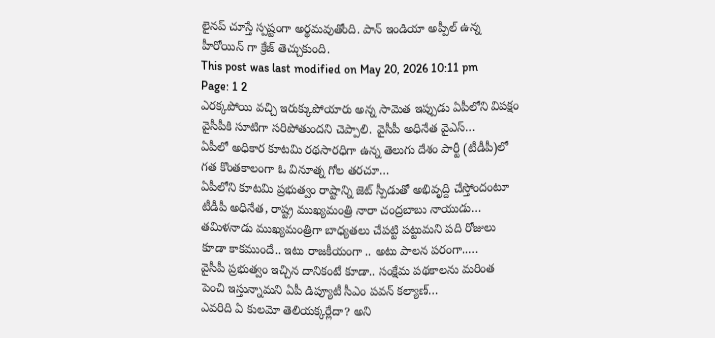లైనప్ చూస్తే స్పష్టంగా అర్థమవుతోంది. పాన్ ఇండియా అప్పీల్ ఉన్న హీరోయిన్ గా క్రేజ్ తెచ్చుకుంది.
This post was last modified on May 20, 2026 10:11 pm
Page: 1 2
ఎరక్కపోయి వచ్చి ఇరుక్కుపోయారు అన్న సామెత ఇప్పుడు ఏపీలోని విపక్షం వైసీపీకి సూటిగా సరిపోతుందని చెప్పాలి. వైసీపీ అధినేత వైఎస్…
ఏపీలో అధికార కూటమి రథసారధిగా ఉన్న తెలుగు దేశం పార్టీ (టీడీపీ)లో గత కొంతకాలంగా ఓ వినూత్న గోల తరచూ…
ఏపీలోని కూటమి ప్రభుత్వం రాష్టాన్ని జెట్ స్పీడుతో అభివృద్ది చేస్తోందంటూ టీడీపీ అధినేత, రాష్ట్ర ముఖ్యమంత్రి నారా చంద్రబాబు నాయుడు…
తమిళనాడు ముఖ్యమంత్రిగా బాధ్యతలు చేపట్టి పట్టుమని పది రోజులు కూడా కాకముందే.. ఇటు రాజకీయంగా .. అటు పాలన పరంగా..…
వైసీపీ ప్రభుత్వం ఇచ్చిన దానికంటే కూడా.. సంక్షేమ పథకాలను మరింత పెంచి ఇస్తున్నామని ఏపీ డిప్యూటీ సీఎం పవన్ కల్యాణ్…
ఎవరిది ఏ కులమో తెలియక్కర్లేదా? అని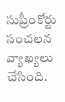సుప్రీంకోర్టు సంచలన వ్యాఖ్యలు చేసింది.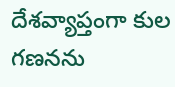దేశవ్యాప్తంగా కుల గణనను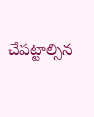చేపట్టాల్సిన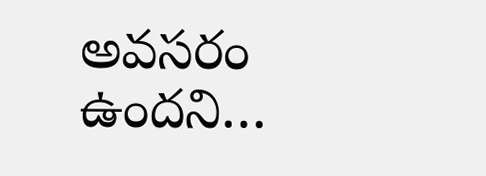అవసరం ఉందని…